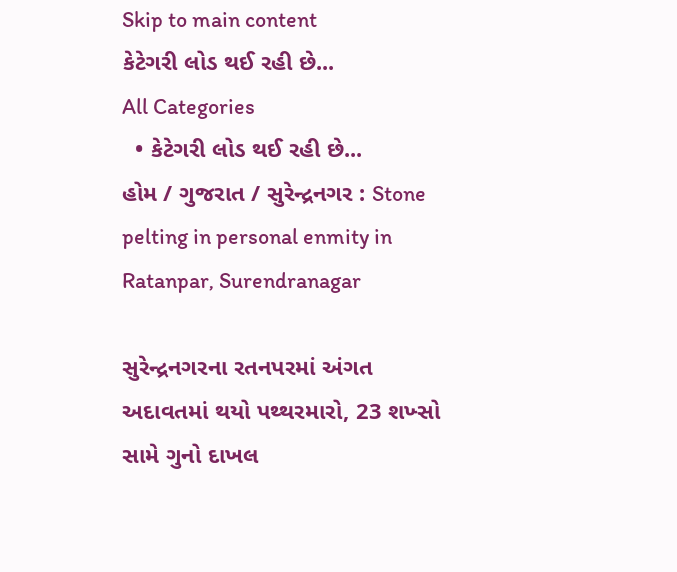Skip to main content
કેટેગરી લોડ થઈ રહી છે...
All Categories
  • કેટેગરી લોડ થઈ રહી છે...
હોમ / ગુજરાત / સુરેન્દ્રનગર : Stone pelting in personal enmity in Ratanpar, Surendranagar

સુરેન્દ્રનગરના રતનપરમાં અંગત અદાવતમાં થયો પથ્થરમારો, 23 શખ્સો સામે ગુનો દાખલ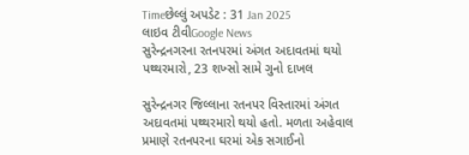Timeછેલ્લું અપડેટ : 31 Jan 2025
લાઇવ ટીવીGoogle News
સુરેન્દ્રનગરના રતનપરમાં અંગત અદાવતમાં થયો પથ્થરમારો, 23 શખ્સો સામે ગુનો દાખલ

સુરેન્દ્રનગર જિલ્લાના રતનપર વિસ્તારમાં અંગત અદાવતમાં પથ્થરમારો થયો હતો. મળતા અહેવાલ પ્રમાણે રતનપરના ઘરમાં એક સગાઈનો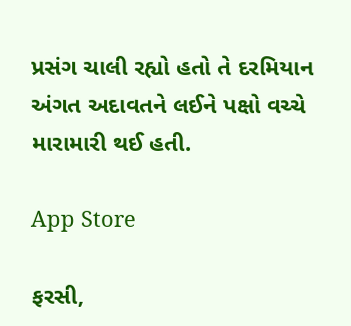પ્રસંગ ચાલી રહ્યો હતો તે દરમિયાન અંગત અદાવતને લઈને પક્ષો વચ્ચે મારામારી થઈ હતી.

App Store

ફરસી,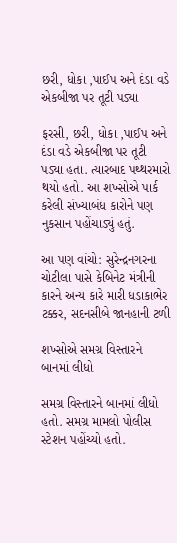છરી, ધોકા ,પાઈપ અને દંડા વડે એકબીજા પર તૂટી પડ્યા

ફરસી, છરી, ધોકા ,પાઈપ અને દંડા વડે એકબીજા પર તૂટી પડ્યા હતા. ત્યારબાદ પથ્થરમારો થયો હતો. આ શખ્સોએ પાર્ક કરેલી સંખ્યાબંધ કારોને પણ નુકસાન પહોંચાડ્યું હતું.

આ પણ વાંચો: સુરેન્દ્રનગરના ચોટીલા પાસે કેબિનેટ મંત્રીની કારને અન્ય કારે મારી ધડાકાભેર ટક્કર, સદનસીબે જાનહાની ટળી

શખ્સોએ સમગ્ર વિસ્તારને બાનમાં લીધો

સમગ્ર વિસ્તારને બાનમાં લીધો હતો. સમગ્ર મામલો પોલીસ સ્ટેશન પહોંચ્યો હતો.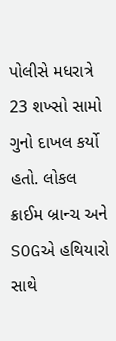પોલીસે મધરાત્રે 23 શખ્સો સામો ગુનો દાખલ કર્યો હતો. લોકલ ક્રાઈમ બ્રાન્ચ અને SOGએ હથિયારો સાથે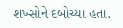શખ્સોને દબોચ્યા હતા.